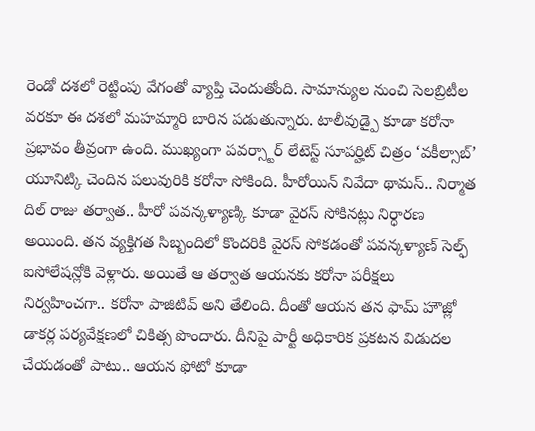రెండో దశలో రెట్టింపు వేగంతో వ్యాప్తి చెందుతోంది. సామాన్యుల నుంచి సెలబ్రిటీల వరకూ ఈ దశలో మహమ్మారి బారిన పడుతున్నారు. టాలీవుడ్పై కూడా కరోనా ప్రభావం తీవ్రంగా ఉంది. ముఖ్యంగా పవర్స్టార్ లేటెస్ట్ సూపర్హిట్ చిత్రం ‘వకీల్సాబ్’ యూనిట్కి చెందిన పలువురికి కరోనా సోకింది. హీరోయిన్ నివేదా థామస్.. నిర్మాత దిల్ రాజు తర్వాత.. హీరో పవన్కళ్యాణ్కి కూడా వైరస్ సోకినట్లు నిర్ధారణ అయింది. తన వ్యక్తిగత సిబ్బందిలో కొందరికి వైరస్ సోకడంతో పవన్కళ్యాణ్ సెల్ఫ్ ఐసోలేషన్లోకి వెళ్లారు. అయితే ఆ తర్వాత ఆయనకు కరోనా పరీక్షలు నిర్వహించగా.. కరోనా పాజిటివ్ అని తేలింది. దీంతో ఆయన తన ఫామ్ హౌజ్లో డాకర్ల పర్యవేక్షణలో చికిత్స పొందారు. దీనిపై పార్టీ అధికారిక ప్రకటన విడుదల చేయడంతో పాటు.. ఆయన ఫోటో కూడా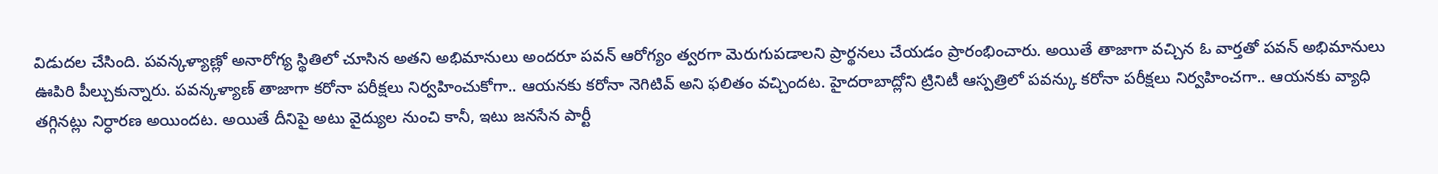విడుదల చేసింది. పవన్కళ్యాణ్లో అనారోగ్య స్థితిలో చూసిన అతని అభిమానులు అందరూ పవన్ ఆరోగ్యం త్వరగా మెరుగుపడాలని ప్రార్థనలు చేయడం ప్రారంభించారు. అయితే తాజాగా వచ్చిన ఓ వార్తతో పవన్ అభిమానులు ఊపిరి పీల్చుకున్నారు. పవన్కళ్యాణ్ తాజాగా కరోనా పరీక్షలు నిర్వహించుకోగా.. ఆయనకు కరోనా నెగిటివ్ అని ఫలితం వచ్చిందట. హైదరాబాద్లోని ట్రినిటీ ఆస్పత్రిలో పవన్కు కరోనా పరీక్షలు నిర్వహించగా.. ఆయనకు వ్యాధి తగ్గినట్లు నిర్ధారణ అయిందట. అయితే దీనిపై అటు వైద్యుల నుంచి కానీ, ఇటు జనసేన పార్టీ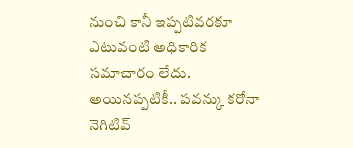నుంచి కానీ ఇప్పటివరకూ ఎటువంటి అధికారిక సమాచారం లేదు. అయినప్పటికీ.. పవన్కు కరోనా నెగిటివ్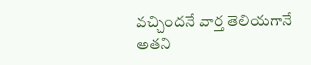వచ్చిందనే వార్త తెలియగానే అతని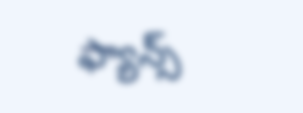ఫ్యాన్స్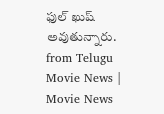ఫుల్ ఖుష్ అవుతున్నారు.
from Telugu Movie News | Movie News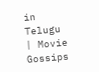in Telugu | Movie Gossips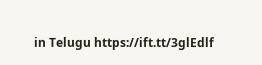in Telugu https://ift.tt/3glEdlf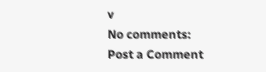v
No comments:
Post a Comment